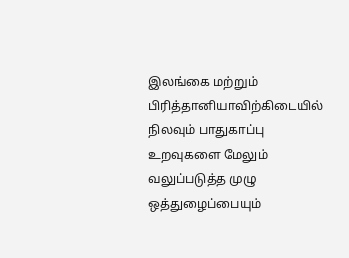இலங்கை மற்றும் பிரித்தானியாவிற்கிடையில் நிலவும் பாதுகாப்பு உறவுகளை மேலும் வலுப்படுத்த முழு ஒத்துழைப்பையும்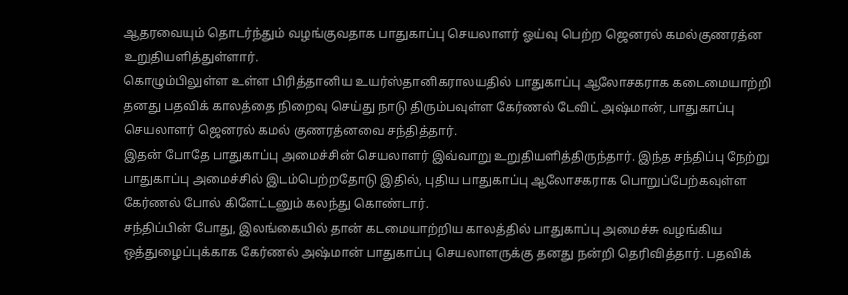ஆதரவையும் தொடர்ந்தும் வழங்குவதாக பாதுகாப்பு செயலாளர் ஓய்வு பெற்ற ஜெனரல் கமல்குணரத்ன உறுதியளித்துள்ளார்.
கொழும்பிலுள்ள உள்ள பிரித்தானிய உயர்ஸ்தானிகராலயதில் பாதுகாப்பு ஆலோசகராக கடைமையாற்றி தனது பதவிக் காலத்தை நிறைவு செய்து நாடு திரும்பவுள்ள கேர்ணல் டேவிட் அஷ்மான், பாதுகாப்பு செயலாளர் ஜெனரல் கமல் குணரத்னவை சந்தித்தார்.
இதன் போதே பாதுகாப்பு அமைச்சின் செயலாளர் இவ்வாறு உறுதியளித்திருந்தார். இந்த சந்திப்பு நேற்று பாதுகாப்பு அமைச்சில் இடம்பெற்றதோடு இதில், புதிய பாதுகாப்பு ஆலோசகராக பொறுப்பேற்கவுள்ள கேர்ணல் போல் கிளேட்டனும் கலந்து கொண்டார்.
சந்திப்பின் போது, இலங்கையில் தான் கடமையாற்றிய காலத்தில் பாதுகாப்பு அமைச்சு வழங்கிய ஒத்துழைப்புக்காக கேர்ணல் அஷ்மான் பாதுகாப்பு செயலாளருக்கு தனது நன்றி தெரிவித்தார். பதவிக்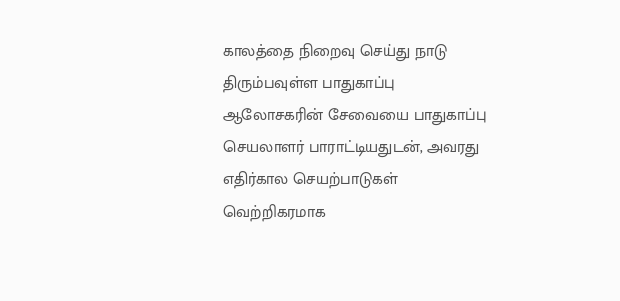காலத்தை நிறைவு செய்து நாடு திரும்பவுள்ள பாதுகாப்பு ஆலோசகரின் சேவையை பாதுகாப்பு செயலாளர் பாராட்டியதுடன், அவரது எதிர்கால செயற்பாடுகள் வெற்றிகரமாக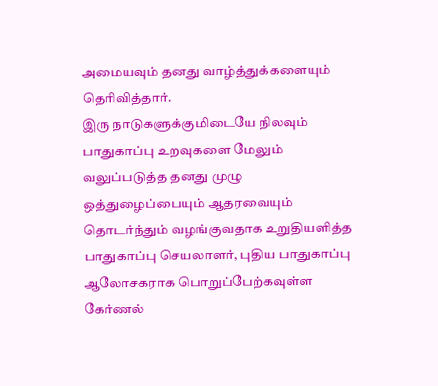அமையவும் தனது வாழ்த்துக்களையும் தெரிவித்தார்.
இரு நாடுகளுக்குமிடையே நிலவும் பாதுகாப்பு உறவுகளை மேலும் வலுப்படுத்த தனது முழு ஒத்துழைப்பையும் ஆதரவையும் தொடர்ந்தும் வழங்குவதாக உறுதியளித்த பாதுகாப்பு செயலாளர், புதிய பாதுகாப்பு ஆலோசகராக பொறுப்பேற்கவுள்ள கேர்ணல்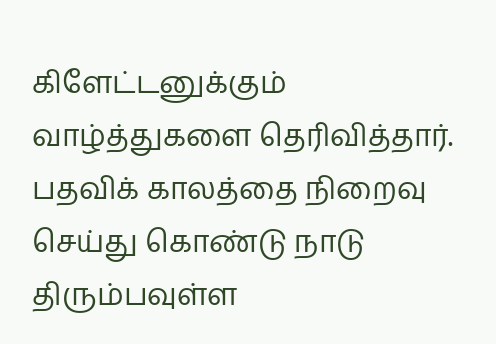கிளேட்டனுக்கும் வாழ்த்துகளை தெரிவித்தார்.
பதவிக் காலத்தை நிறைவு செய்து கொண்டு நாடு திரும்பவுள்ள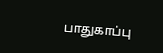பாதுகாப்பு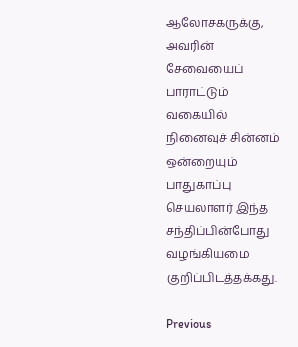ஆலோசகருக்கு, அவரின் சேவையைப் பாராட்டும் வகையில் நினைவுச் சின்னம் ஒன்றையும் பாதுகாப்பு செயலாளர் இந்த சந்திப்பின்போது வழங்கியமை குறிப்பிடத்தக்கது.

Previous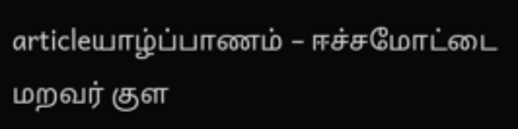articleயாழ்ப்பாணம் – ஈச்சமோட்டை மறவர் குள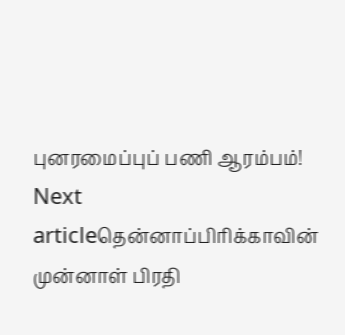புனரமைப்புப் பணி ஆரம்பம்!
Next articleதென்னாப்பிரிக்காவின் முன்னாள் பிரதி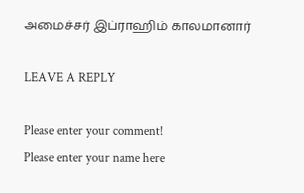அமைச்சர் இப்ராஹிம் காலமானார்

LEAVE A REPLY

Please enter your comment!
Please enter your name here